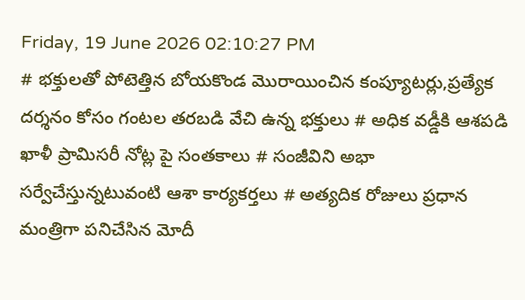Friday, 19 June 2026 02:10:27 PM
# భక్తులతో పోటెత్తిన బోయకొండ మొరాయించిన కంప్యూటర్లు,ప్రత్యేక దర్శనం కోసం గంటల తరబడి వేచి ఉన్న భక్తులు # అధిక వడ్డీకి ఆశపడి ఖాళీ ప్రామిసరీ నోట్ల పై సంతకాలు # సంజీవిని అభా సర్వేచేస్తున్నటువంటి ఆశా కార్యకర్తలు # అత్యదిక రోజులు ప్రధాన మంత్రిగా పనిచేసిన మోదీ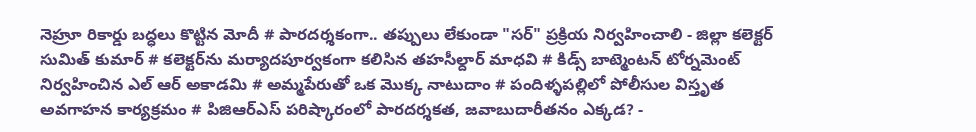నెహ్రూ రికార్డు బద్ధలు కొట్టిన మోదీ # పారదర్శకంగా.. తప్పులు లేకుండా "సర్" ప్రక్రియ నిర్వహించాలి - జిల్లా కలెక్టర్ సుమిత్ కుమార్ # కలెక్టర్‌ను మర్యాదపూర్వకంగా కలిసిన తహసీల్దార్ మాధవి # కిడ్స్ బాట్మెంటన్ టోర్నమెంట్ నిర్వహించిన ఎల్ ఆర్ అకాడమి # అమ్మపేరుతో ఒక మొక్క నాటుదాం # పందిళ్ళపల్లిలో పోలీసుల విస్తృత అవగాహన కార్యక్రమం # పిజిఆర్ఎస్ పరిష్కారంలో పారదర్శకత, జవాబుదారీతనం ఎక్కడ? -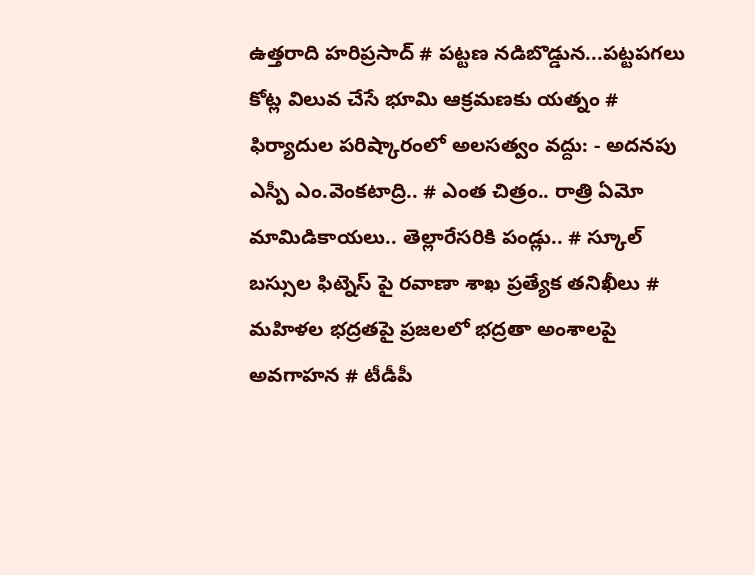ఉత్తరాది హరిప్రసాద్ # పట్టణ నడిబొడ్డున...పట్టపగలు కోట్ల విలువ చేసే భూమి ఆక్రమణకు యత్నం # ఫిర్యాదుల పరిష్కారంలో అలసత్వం వద్దు: - అదనపు ఎస్పీ ఎం.వెంకటాద్రి.. # ఎంత చిత్రం.. రాత్రి ఏమో మామిడికాయలు.. తెల్లారేసరికి పండ్లు.. # స్కూల్ బస్సుల ఫిట్నెస్ పై రవాణా శాఖ ప్రత్యేక తనిఖీలు # మహిళల భద్రతపై ప్రజలలో భద్రతా అంశాలపై అవగాహన # టీడీపీ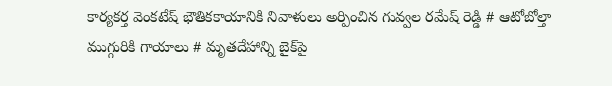కార్యకర్త వెంకటేష్ భౌతికకాయానికి నివాళులు అర్పించిన గువ్వల రమేష్ రెడ్డి # ఆటోబోల్తా ముగ్గురికి గాయాలు # మృతదేహాన్ని బైక్‌పై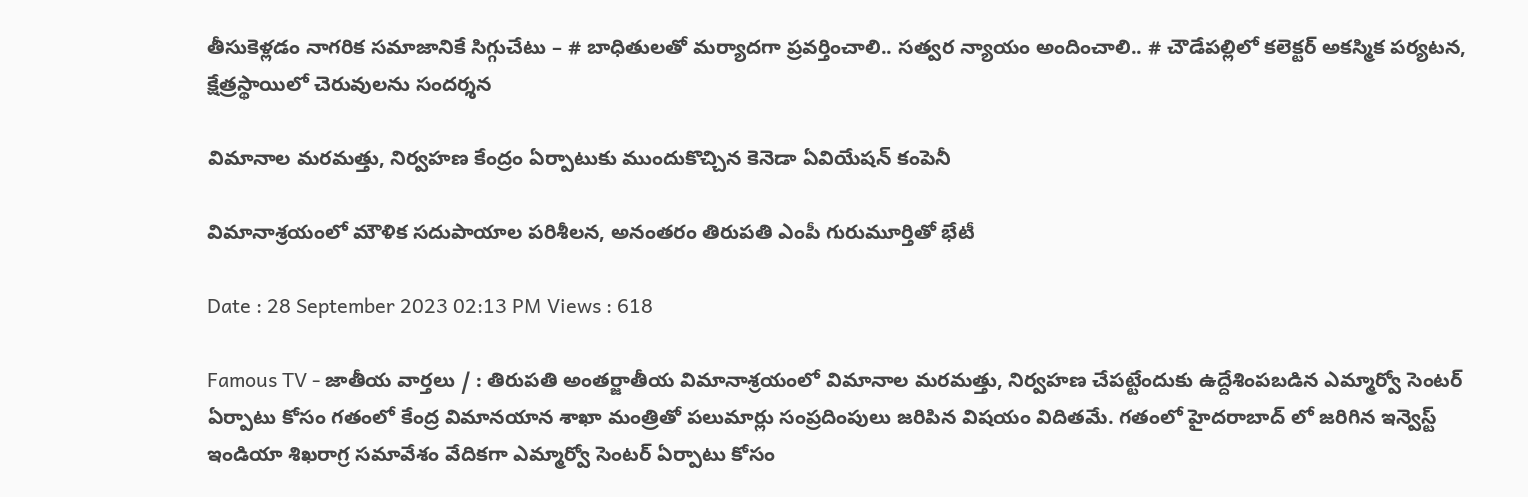తీసుకెళ్లడం నాగరిక సమాజానికే సిగ్గుచేటు – # బాధితులతో మర్యాదగా ప్రవర్తించాలి.. సత్వర న్యాయం అందించాలి.. # చౌడేపల్లిలో కలెక్టర్ అకస్మిక పర్యటన, క్షేత్రస్థాయిలో చెరువులను సందర్శన

విమానాల మరమత్తు, నిర్వహణ కేంద్రం ఏర్పాటుకు ముందుకొచ్చిన కెనెడా ఏవియేషన్ కంపెనీ

విమానాశ్రయంలో మౌళిక సదుపాయాల పరిశీలన, అనంతరం తిరుపతి ఎంపీ గురుమూర్తితో భేటీ

Date : 28 September 2023 02:13 PM Views : 618

Famous TV - జాతీయ వార్తలు / : తిరుపతి అంతర్జాతీయ విమానాశ్రయంలో విమానాల మరమత్తు, నిర్వహణ చేపట్టేందుకు ఉద్దేశింపబడిన ఎమ్మార్వో సెంటర్ ఏర్పాటు కోసం గతంలో కేంద్ర విమానయాన శాఖా మంత్రితో పలుమార్లు సంప్రదింపులు జరిపిన విషయం విదితమే. గతంలో హైదరాబాద్ లో జరిగిన ఇన్వెస్ట్ ఇండియా శిఖరాగ్ర సమావేశం వేదికగా ఎమ్మార్వో సెంటర్ ఏర్పాటు కోసం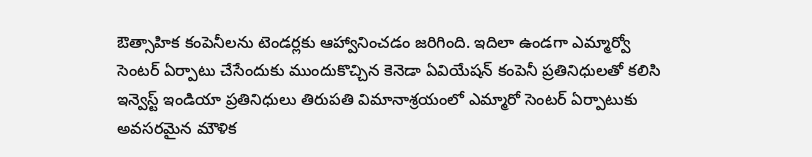ఔత్సాహిక కంపెనీలను టెండర్లకు ఆహ్వానించడం జరిగింది. ఇదిలా ఉండగా ఎమ్మార్వో సెంటర్ ఏర్పాటు చేసేందుకు ముందుకొచ్చిన కెనెడా ఏవియేషన్ కంపెనీ ప్రతినిధులతో కలిసి ఇన్వెస్ట్ ఇండియా ప్రతినిధులు తిరుపతి విమానాశ్రయంలో ఎమ్మారో సెంటర్ ఏర్పాటుకు అవసరమైన మౌళిక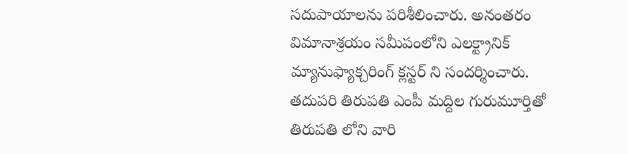సదుపాయాలను పరిశీలించారు. అనంతరం విమానాశ్రయం సమీపంలోని ఎలక్ట్రానిక్ మ్యానుఫ్యాక్చరింగ్ క్లస్టర్ ని సందర్శించారు. తదుపరి తిరుపతి ఎంపీ మద్దిల గురుమూర్తితో తిరుపతి లోని వారి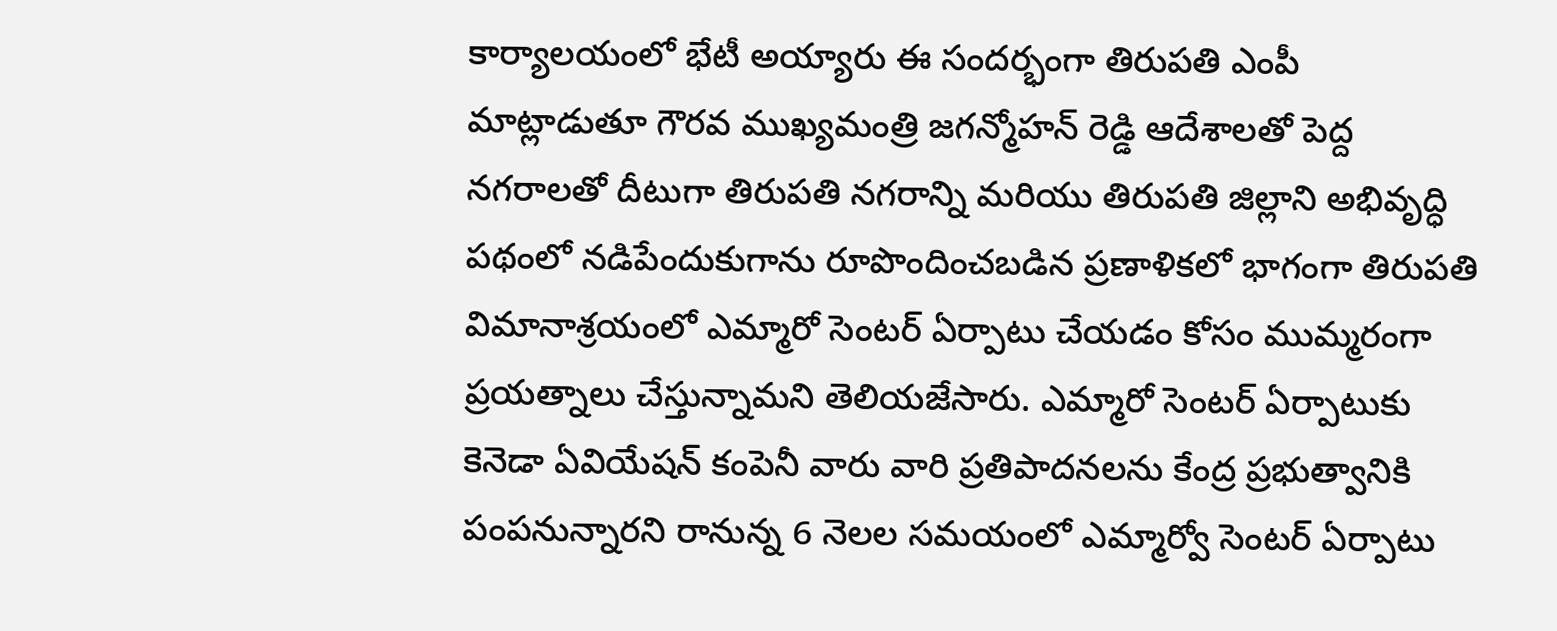కార్యాలయంలో భేటీ అయ్యారు ఈ సందర్భంగా తిరుపతి ఎంపీ మాట్లాడుతూ గౌరవ ముఖ్యమంత్రి జగన్మోహన్ రెడ్డి ఆదేశాలతో పెద్ద నగరాలతో దీటుగా తిరుపతి నగరాన్ని మరియు తిరుపతి జిల్లాని అభివృద్ధి పథంలో నడిపేందుకుగాను రూపొందించబడిన ప్రణాళికలో భాగంగా తిరుపతి విమానాశ్రయంలో ఎమ్మారో సెంటర్ ఏర్పాటు చేయడం కోసం ముమ్మరంగా ప్రయత్నాలు చేస్తున్నామని తెలియజేసారు. ఎమ్మారో సెంటర్ ఏర్పాటుకు కెనెడా ఏవియేషన్ కంపెనీ వారు వారి ప్రతిపాదనలను కేంద్ర ప్రభుత్వానికి పంపనున్నారని రానున్న 6 నెలల సమయంలో ఎమ్మార్వో సెంటర్ ఏర్పాటు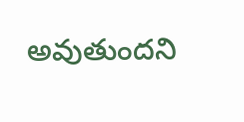అవుతుందని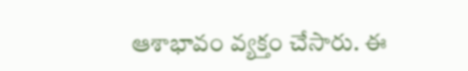ఆశాభావం వ్యక్తం చేసారు. ఈ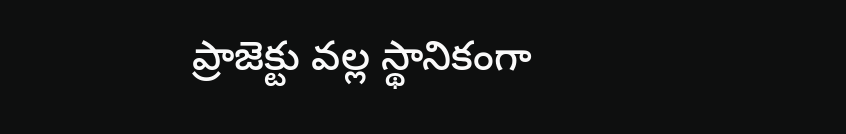ప్రాజెక్టు వల్ల స్థానికంగా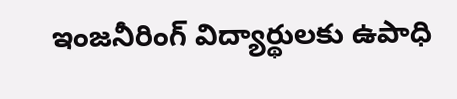ఇంజనీరింగ్ విద్యార్థులకు ఉపాధి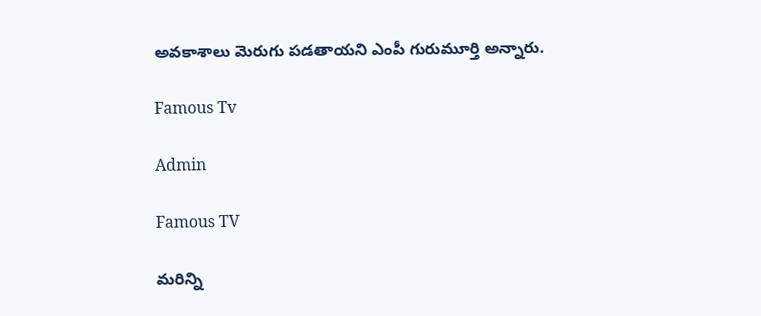అవకాశాలు మెరుగు పడతాయని ఎంపీ గురుమూర్తి అన్నారు.

Famous Tv

Admin

Famous TV

మరిన్ని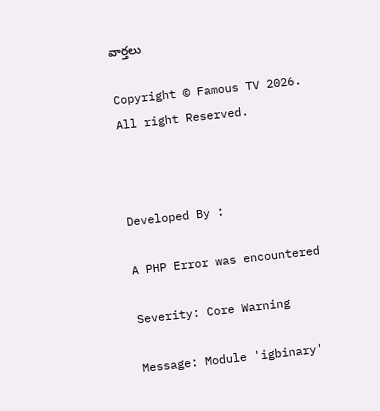వార్తలు

Copyright © Famous TV 2026. All right Reserved.



Developed By :

A PHP Error was encountered

Severity: Core Warning

Message: Module 'igbinary'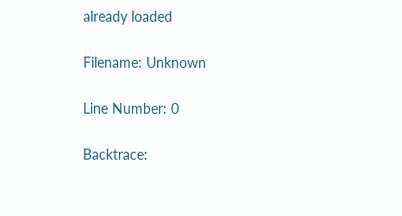already loaded

Filename: Unknown

Line Number: 0

Backtrace: